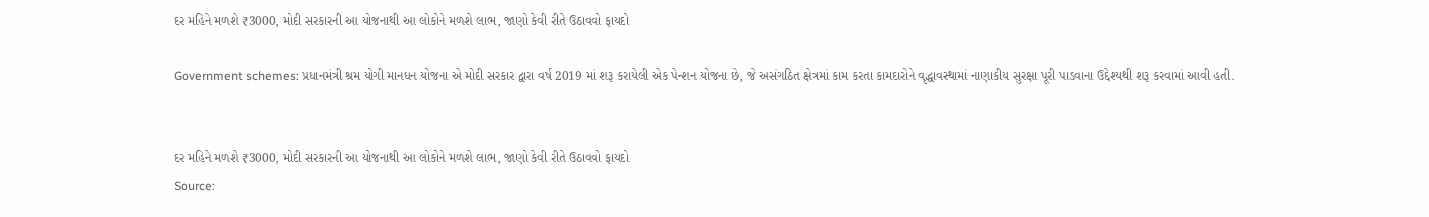દર મહિને મળશે ₹3000, મોદી સરકારની આ યોજનાથી આ લોકોને મળશે લાભ, જાણો કેવી રીતે ઉઠાવવો ફાયદો

Government schemes: પ્રધાનમંત્રી શ્રમ યોગી માનધન યોજના એ મોદી સરકાર દ્વારા વર્ષ 2019 માં શરૂ કરાયેલી એક પેન્શન યોજના છે, જે અસંગઠિત ક્ષેત્રમાં કામ કરતા કામદારોને વૃદ્ધાવસ્થામાં નાણાકીય સુરક્ષા પૂરી પાડવાના ઉદ્દેશ્યથી શરૂ કરવામાં આવી હતી.


દર મહિને મળશે ₹3000, મોદી સરકારની આ યોજનાથી આ લોકોને મળશે લાભ, જાણો કેવી રીતે ઉઠાવવો ફાયદો
Source: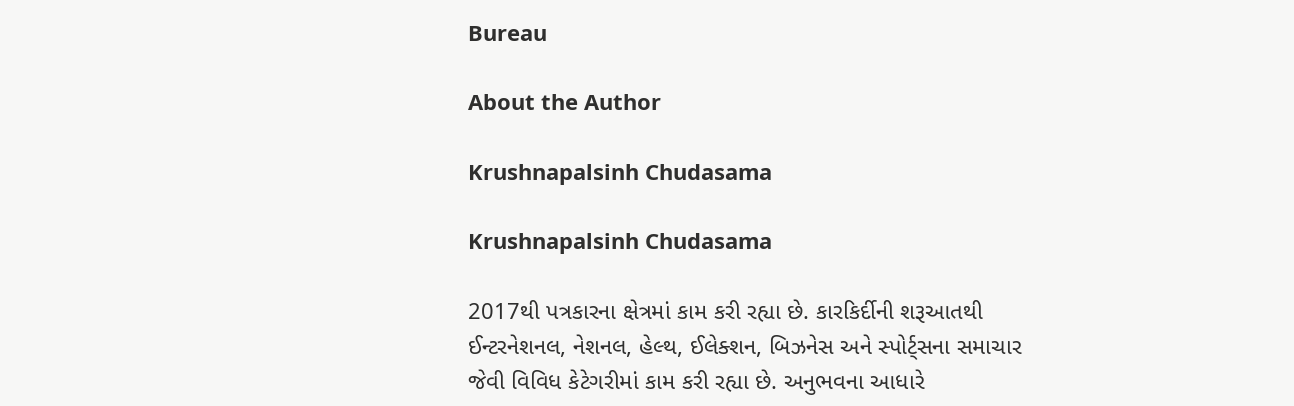Bureau

About the Author

Krushnapalsinh Chudasama

Krushnapalsinh Chudasama

2017થી પત્રકારના ક્ષેત્રમાં કામ કરી રહ્યા છે. કારકિર્દીની શરૂઆતથી ઈન્ટરનેશનલ, નેશનલ, હેલ્થ, ઈલેક્શન, બિઝનેસ અને સ્પોર્ટ્સના સમાચાર જેવી વિવિધ કેટેગરીમાં કામ કરી રહ્યા છે. અનુભવના આધારે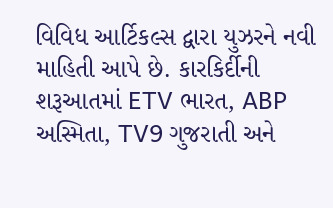વિવિધ આર્ટિકલ્સ દ્વારા યુઝરને નવી માહિતી આપે છે. કારકિર્દીની શરૂઆતમાં ETV ભારત, ABP અસ્મિતા, TV9 ગુજરાતી અને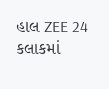હાલ ZEE 24 કલાકમાં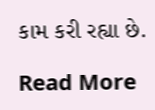કામ કરી રહ્યા છે.

Read More